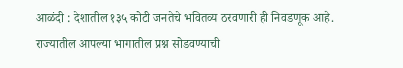आळंदी : देशातील १३५ कोटी जनतेचे भवितव्य ठरवणारी ही निवडणूक आहे. राज्यातील आपल्या भागातील प्रश्न सोडवण्याची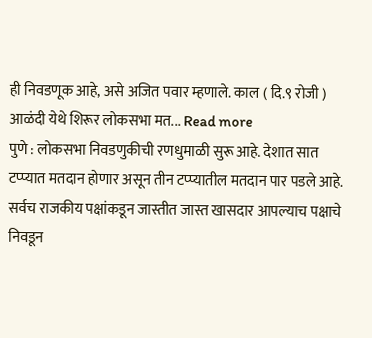ही निवडणूक आहे, असे अजित पवार म्हणाले. काल ( दि.९ रोजी ) आळंदी येथे शिरूर लोकसभा मत... Read more
पुणे : लोकसभा निवडणुकीची रणधुमाळी सुरू आहे. देशात सात टप्प्यात मतदान होणार असून तीन टप्प्यातील मतदान पार पडले आहे. सर्वच राजकीय पक्षांकडून जास्तीत जास्त खासदार आपल्याच पक्षाचे निवडून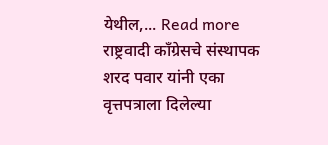येथील,... Read more
राष्ट्रवादी काँग्रेसचे संस्थापक शरद पवार यांनी एका वृत्तपत्राला दिलेल्या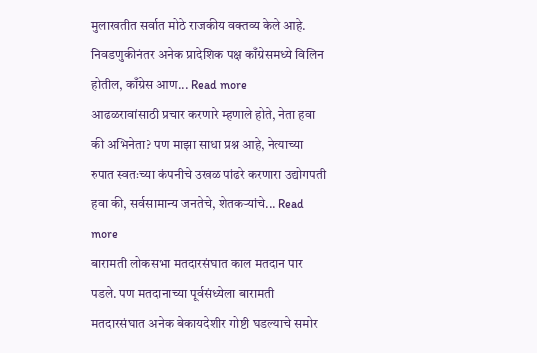मुलाखतीत सर्वात मोठे राजकीय वक्तव्य केले आहे. निवडणुकीनंतर अनेक प्रादेशिक पक्ष काँग्रेसमध्ये विलिन होतील, काँग्रेस आण... Read more
आढळरावांसाठी प्रचार करणारे म्हणाले होते, नेता हवा की अभिनेता? पण माझा साधा प्रश्न आहे, नेत्याच्या रुपात स्वतःच्या कंपनीचे उखळ पांढरे करणारा उद्योगपती हवा की, सर्वसामान्य जनतेचे, शेतकऱ्यांचे... Read more
बारामती लोकसभा मतदारसंघात काल मतदान पार पडले. पण मतदानाच्या पूर्वसंध्येला बारामती मतदारसंघात अनेक बेकायदेशीर गोष्टी घडल्याचे समोर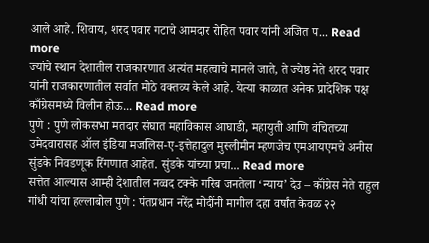आले आहे. शिवाय, शरद पवार गटाचे आमदार रोहित पवार यांनी अजित प... Read more
ज्यांचे स्थान देशातील राजकारणात अत्यंत महत्वाचे मानले जाते, ते ज्येष्ठ नेते शरद पवार यांनी राजकारणातील सर्वात मोठे वक्तव्य केले आहे. येत्या काळात अनेक प्रादेशिक पक्ष काँग्रेसमध्ये विलीन होऊ... Read more
पुणे : पुणे लोकसभा मतदार संघात महाविकास आघाडी, महायुती आणि वंचितच्या उमेदवारासह ऑल इंडिया मजलिस-ए-इत्तेहादुल मुस्लीमीन म्हणजेच एमआयएमचे अनीस सुंडके निवडणूक रिंगणात आहेत. सुंडके यांच्या प्रचा... Read more
सत्तेत आल्यास आम्ही देशातील नव्वद टक्के गरिब जनतेला ‘न्याय’ देउ – कॉंग्रेस नेते राहुल गांधी यांचा हल्लाबोल पुणे : पंतप्रधान नरेंद्र मोदींनी मागील दहा वर्षांत केवळ २२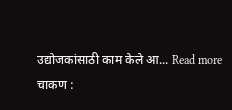उद्योजकांसाठी काम केले आ... Read more
चाकण :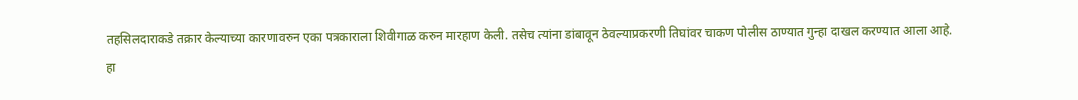तहसिलदाराकडे तक्रार केल्याच्या कारणावरुन एका पत्रकाराला शिवीगाळ करुन मारहाण केली. तसेच त्यांना डांबावून ठेवल्याप्रकरणी तिघांवर चाकण पोलीस ठाण्यात गुन्हा दाखल करण्यात आला आहे. हा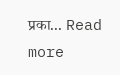प्रका... Read more